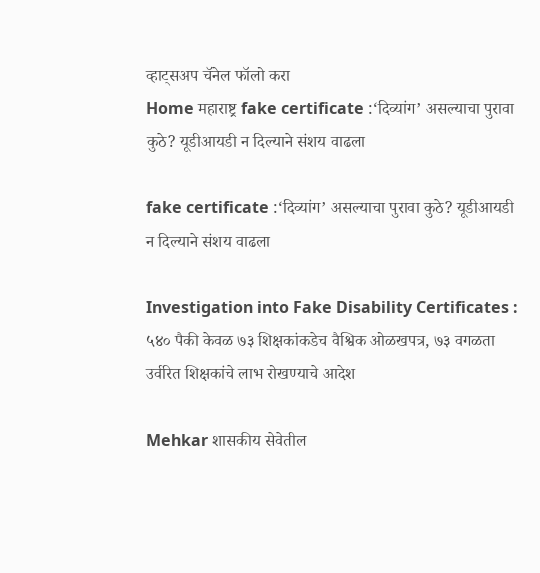व्हाट्सअप चॅनेल फॉलो करा
Home महाराष्ट्र fake certificate :‘दिव्यांग’ असल्याचा पुरावा कुठे? यूडीआयडी न दिल्याने संशय वाढला

fake certificate :‘दिव्यांग’ असल्याचा पुरावा कुठे? यूडीआयडी न दिल्याने संशय वाढला

Investigation into Fake Disability Certificates : ५४० पैकी केवळ ७३ शिक्षकांकडेच वैश्विक ओळखपत्र, ७३ वगळता उर्वरित शिक्षकांचे लाभ रोखण्याचे आदेश

Mehkar शासकीय सेवेतील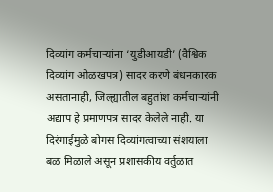दिव्यांग कर्मचाऱ्यांना ‘युडीआयडी’ (वैश्विक दिव्यांग ओळखपत्र) सादर करणे बंधनकारक असतानाही, जिल्ह्यातील बहुतांश कर्मचाऱ्यांनी अद्याप हे प्रमाणपत्र सादर केलेले नाही. या दिरंगाईमुळे बोगस दिव्यांगत्वाच्या संशयाला बळ मिळाले असून प्रशासकीय वर्तुळात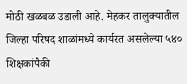मोठी खळबळ उडाली आहे. मेहकर तालुक्यातील जिल्हा परिषद शाळांमध्ये कार्यरत असलेल्या ५४० शिक्षकांपैकी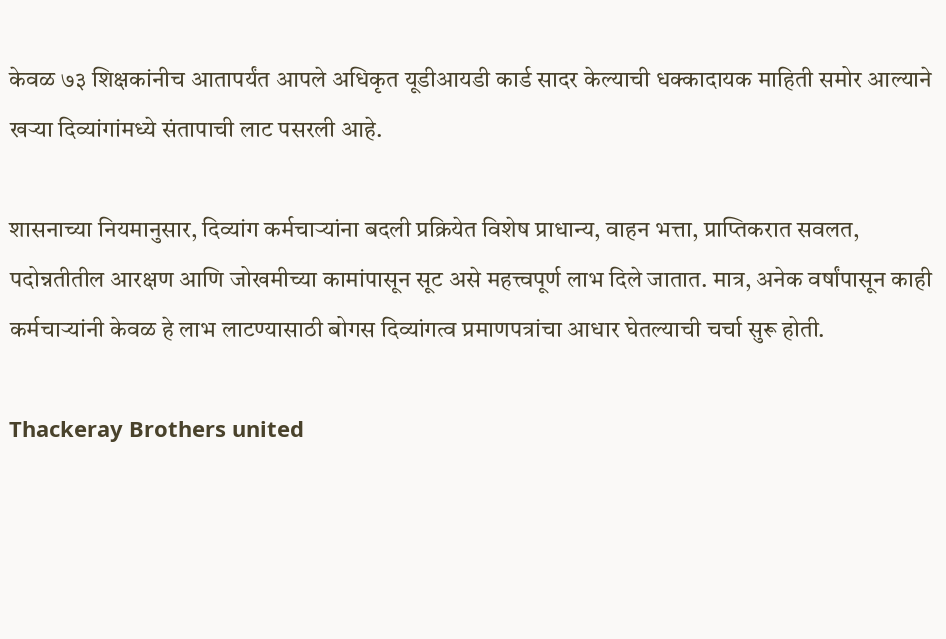केवळ ७३ शिक्षकांनीच आतापर्यंत आपले अधिकृत यूडीआयडी कार्ड सादर केल्याची धक्कादायक माहिती समोर आल्याने खऱ्या दिव्यांगांमध्ये संतापाची लाट पसरली आहे.

शासनाच्या नियमानुसार, दिव्यांग कर्मचाऱ्यांना बदली प्रक्रियेत विशेष प्राधान्य, वाहन भत्ता, प्राप्तिकरात सवलत, पदोन्नतीतील आरक्षण आणि जोखमीच्या कामांपासून सूट असे महत्त्वपूर्ण लाभ दिले जातात. मात्र, अनेक वर्षांपासून काही कर्मचाऱ्यांनी केवळ हे लाभ लाटण्यासाठी बोगस दिव्यांगत्व प्रमाणपत्रांचा आधार घेतल्याची चर्चा सुरू होती.

Thackeray Brothers united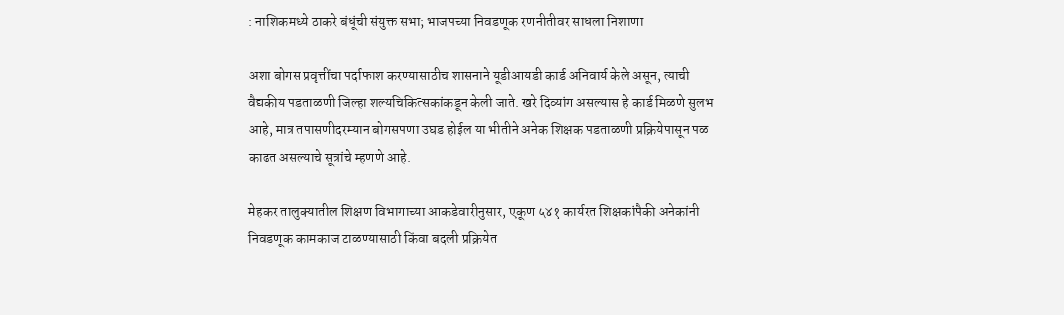: नाशिकमध्ये ठाकरे बंधूंची संयुक्त सभा; भाजपच्या निवडणूक रणनीतीवर साधला निशाणा

अशा बोगस प्रवृत्तींचा पर्दाफाश करण्यासाठीच शासनाने यूडीआयडी कार्ड अनिवार्य केले असून, त्याची वैद्यकीय पडताळणी जिल्हा शल्यचिकित्सकांकडून केली जाते. खरे दिव्यांग असल्यास हे कार्ड मिळणे सुलभ आहे, मात्र तपासणीदरम्यान बोगसपणा उघड होईल या भीतीने अनेक शिक्षक पडताळणी प्रक्रियेपासून पळ काढत असल्याचे सूत्रांचे म्हणणे आहे.

मेहकर तालुक्यातील शिक्षण विभागाच्या आकडेवारीनुसार, एकूण ५४१ कार्यरत शिक्षकांपैकी अनेकांनी निवडणूक कामकाज टाळण्यासाठी किंवा बदली प्रक्रियेत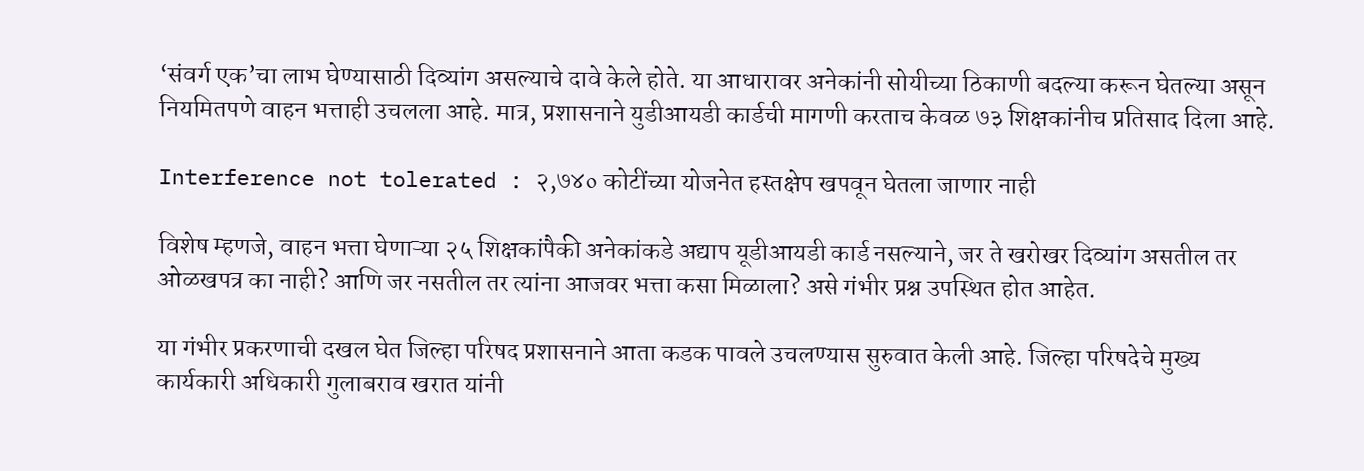‘संवर्ग एक’चा लाभ घेण्यासाठी दिव्यांग असल्याचे दावे केले होते. या आधारावर अनेकांनी सोयीच्या ठिकाणी बदल्या करून घेतल्या असून नियमितपणे वाहन भत्ताही उचलला आहे. मात्र, प्रशासनाने युडीआयडी कार्डची मागणी करताच केवळ ७३ शिक्षकांनीच प्रतिसाद दिला आहे.

Interference not tolerated : २,७४० कोटींच्या योजनेत हस्तक्षेप खपवून घेतला जाणार नाही

विशेष म्हणजे, वाहन भत्ता घेणाऱ्या २५ शिक्षकांपैकी अनेकांकडे अद्याप यूडीआयडी कार्ड नसल्याने, जर ते खरोखर दिव्यांग असतील तर ओळखपत्र का नाही? आणि जर नसतील तर त्यांना आजवर भत्ता कसा मिळाला? असे गंभीर प्रश्न उपस्थित होत आहेत.

या गंभीर प्रकरणाची दखल घेत जिल्हा परिषद प्रशासनाने आता कडक पावले उचलण्यास सुरुवात केली आहे. जिल्हा परिषदेचे मुख्य कार्यकारी अधिकारी गुलाबराव खरात यांनी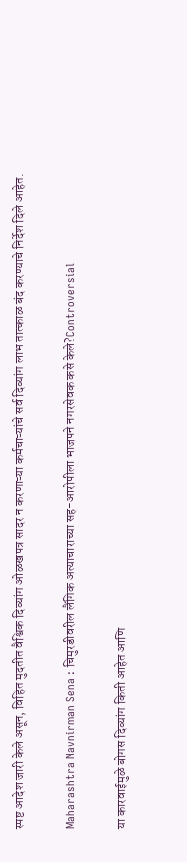स्पष्ट आदेश जारी केले असून, विहित मुदतीत वैश्विक दिव्यांग ओळखपत्र सादर न करणाऱ्या कर्मचाऱ्यांचे सर्व दिव्यांग लाभ तात्काळ बंद करण्याचे निर्देश दिले आहेत.

Maharashtra Navnirman Sena : चिमुरडीवरील लैंगिक अत्याचाराच्या सह-आरोपीला भाजपने नगरसेवक कसे केले?Controversial

या कारवाईमुळे बोगस दिव्यांग किती आहेत आणि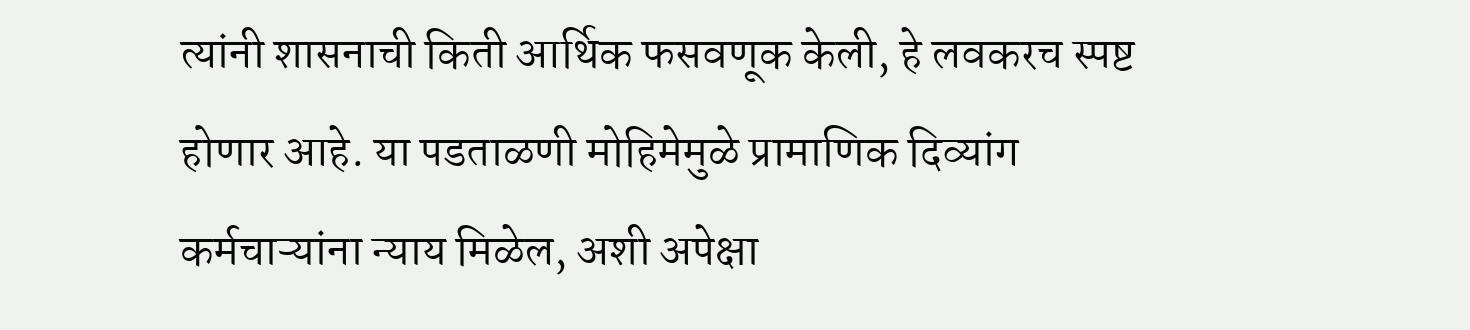त्यांनी शासनाची किती आर्थिक फसवणूक केली, हे लवकरच स्पष्ट होणार आहे. या पडताळणी मोहिमेमुळे प्रामाणिक दिव्यांग कर्मचाऱ्यांना न्याय मिळेल, अशी अपेक्षा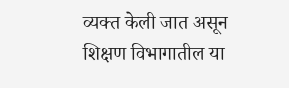व्यक्त केली जात असून शिक्षण विभागातील या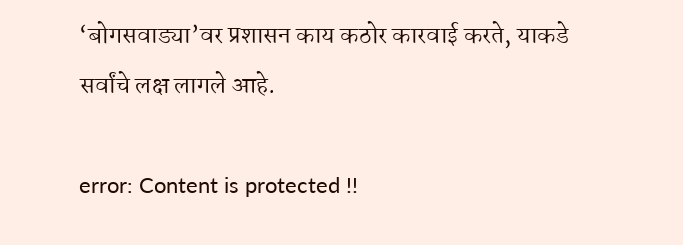‘बोगसवाड्या’वर प्रशासन काय कठोर कारवाई करते, याकडे सर्वांचे लक्ष लागले आहे.

error: Content is protected !!